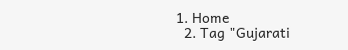1. Home
  2. Tag "Gujarati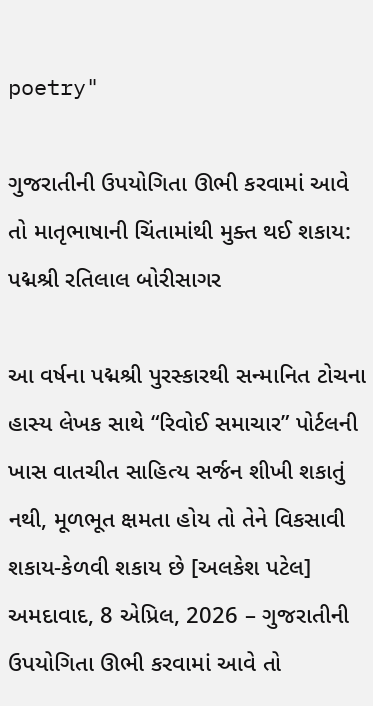poetry"

ગુજરાતીની ઉપયોગિતા ઊભી કરવામાં આવે તો માતૃભાષાની ચિંતામાંથી મુક્ત થઈ શકાય: પદ્મશ્રી રતિલાલ બોરીસાગર

આ વર્ષના પદ્મશ્રી પુરસ્કારથી સન્માનિત ટોચના હાસ્ય લેખક સાથે “રિવોઈ સમાચાર” પોર્ટલની ખાસ વાતચીત સાહિત્ય સર્જન શીખી શકાતું નથી, મૂળભૂત ક્ષમતા હોય તો તેને વિકસાવી શકાય-કેળવી શકાય છે [અલકેશ પટેલ] અમદાવાદ, 8 એપ્રિલ, 2026 – ગુજરાતીની ઉપયોગિતા ઊભી કરવામાં આવે તો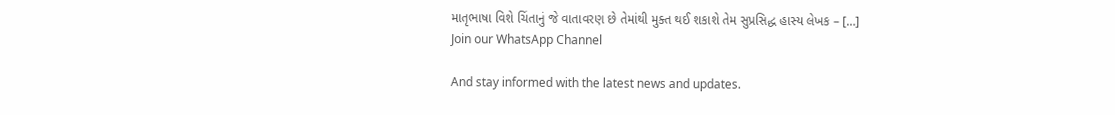માતૃભાષા વિશે ચિંતાનું જે વાતાવરણ છે તેમાંથી મુક્ત થઈ શકાશે તેમ સુપ્રસિદ્ધ હાસ્ય લેખક – […]
Join our WhatsApp Channel

And stay informed with the latest news and updates.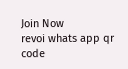Join Now
revoi whats app qr code